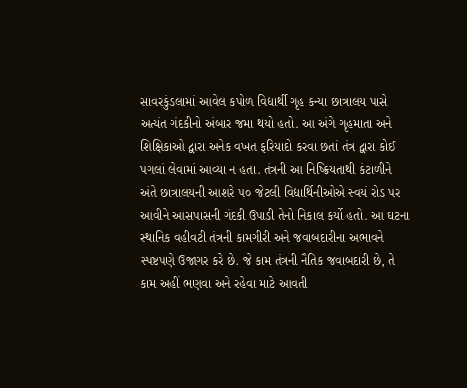સાવરકુંડલામાં આવેલ કપોળ વિદ્યાર્થી ગૃહ કન્યા છાત્રાલય પાસે અત્યંત ગંદકીનો અંબાર જમા થયો હતો. આ અંગે ગૃહમાતા અને શિક્ષિકાઓ દ્વારા અનેક વખત ફરિયાદો કરવા છતાં તંત્ર દ્વારા કોઈ પગલાં લેવામાં આવ્યા ન હતા. તંત્રની આ નિષ્ક્રિયતાથી કંટાળીને અંતે છાત્રાલયની આશરે ૫૦ જેટલી વિદ્યાર્થિનીઓએ સ્વયં રોડ પર આવીને આસપાસની ગંદકી ઉપાડી તેનો નિકાલ કર્યો હતો. આ ઘટના સ્થાનિક વહીવટી તંત્રની કામગીરી અને જવાબદારીના અભાવને સ્પષ્ટપણે ઉજાગર કરે છે. જે કામ તંત્રની નૈતિક જવાબદારી છે, તે કામ અહીં ભણવા અને રહેવા માટે આવતી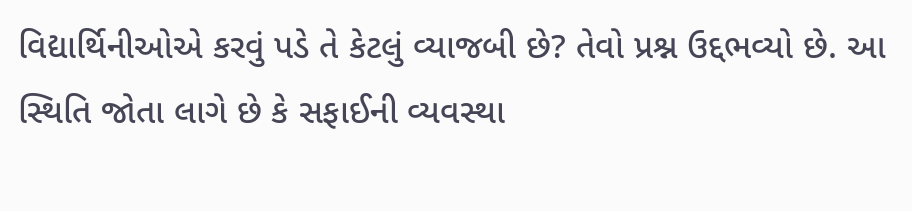વિદ્યાર્થિનીઓએ કરવું પડે તે કેટલું વ્યાજબી છે? તેવો પ્રશ્ન ઉદ્દભવ્યો છે. આ સ્થિતિ જોતા લાગે છે કે સફાઈની વ્યવસ્થા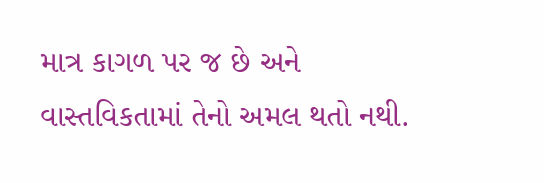માત્ર કાગળ પર જ છે અને વાસ્તવિકતામાં તેનો અમલ થતો નથી.